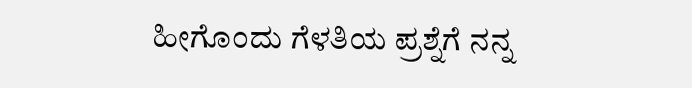ಹೀಗೊಂದು ಗೆಳತಿಯ ಪ್ರಶ್ನೆಗೆ ನನ್ನ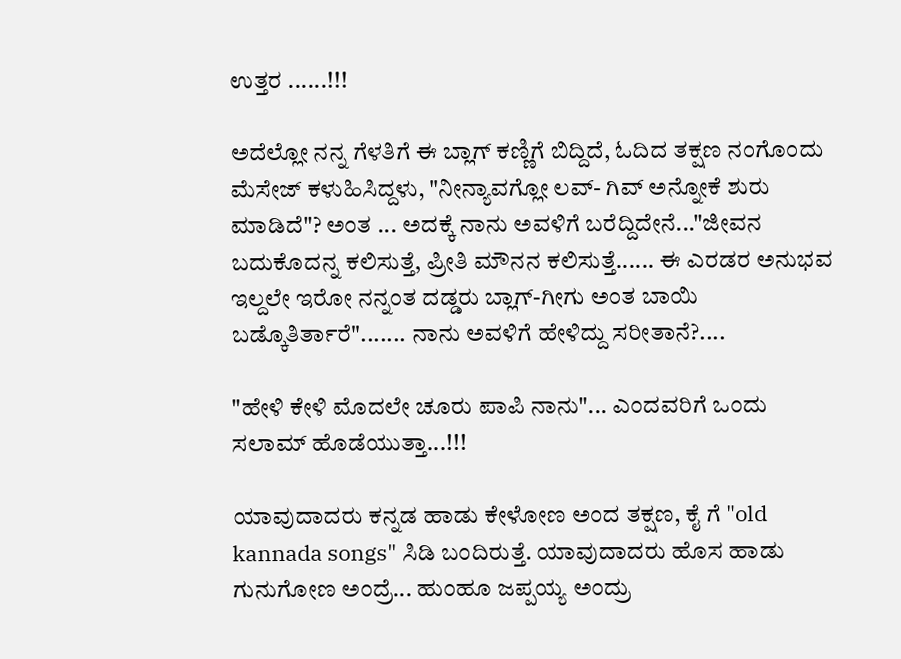ಉತ್ತರ ......!!!

ಅದೆಲ್ಲೋ ನನ್ನ ಗೆಳತಿಗೆ ಈ ಬ್ಲಾಗ್ ಕಣ್ಣಿಗೆ ಬಿದ್ದಿದೆ, ಓದಿದ ತಕ್ಷಣ ನಂಗೊಂದು ಮೆಸೇಜ್ ಕಳುಹಿಸಿದ್ದಳು, "ನೀನ್ಯಾವಗ್ಲೋ ಲವ್- ಗಿವ್ ಅನ್ನೋಕೆ ಶುರು ಮಾಡಿದೆ"? ಅಂತ ... ಅದಕ್ಕೆ ನಾನು ಅವಳಿಗೆ ಬರೆದ್ದಿದೇನೆ..."ಜೀವನ ಬದುಕೊದನ್ನ ಕಲಿಸುತ್ತೆ, ಪ್ರೀತಿ ಮೌನನ ಕಲಿಸುತ್ತೆ...... ಈ ಎರಡರ ಅನುಭವ ಇಲ್ದಲೇ ಇರೋ ನನ್ನಂತ ದಡ್ಡರು ಬ್ಲಾಗ್-ಗೀಗು ಅಂತ ಬಾಯಿ ಬಡ್ಕೊತಿರ್ತಾರೆ"....... ನಾನು ಅವಳಿಗೆ ಹೇಳಿದ್ದು ಸರೀತಾನೆ?....

"ಹೇಳಿ ಕೇಳಿ ಮೊದಲೇ ಚೂರು ಪಾಪಿ ನಾನು"... ಎಂದವರಿಗೆ ಒಂದು ಸಲಾಮ್ ಹೊಡೆಯುತ್ತಾ...!!!

ಯಾವುದಾದರು ಕನ್ನಡ ಹಾಡು ಕೇಳೋಣ ಅಂದ ತಕ್ಷಣ, ಕೈ ಗೆ "old kannada songs" ಸಿಡಿ ಬಂದಿರುತ್ತೆ. ಯಾವುದಾದರು ಹೊಸ ಹಾಡು ಗುನುಗೋಣ ಅಂದ್ರೆ... ಹುಂಹೂ ಜಪ್ಪಯ್ಯ ಅಂದ್ರು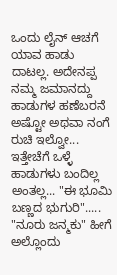ಒಂದು ಲೈನ್ ಆಚಗೆ ಯಾವ ಹಾಡು ದಾಟಲ್ಲ. ಅದೇನಪ್ಪ ನಮ್ಮ ಜಮಾನದ್ದು ಹಾಡುಗಳ ಹಣೆಬರನೆ ಅಷ್ಟೋ ಅಥವಾ ನಂಗೆ ರುಚಿ ಇಲ್ವೋ... ಇತ್ತೇಚೆಗೆ ಒಳ್ಳೆ ಹಾಡುಗಳು ಬಂದಿಲ್ಲ ಅಂತಲ್ಲ... "ಈ ಭೂಮಿ ಬಣ್ಣದ ಭುಗುರಿ"..... "ನೂರು ಜನ್ಮಕು" ಹೀಗೆ ಅಲ್ಲೊಂದು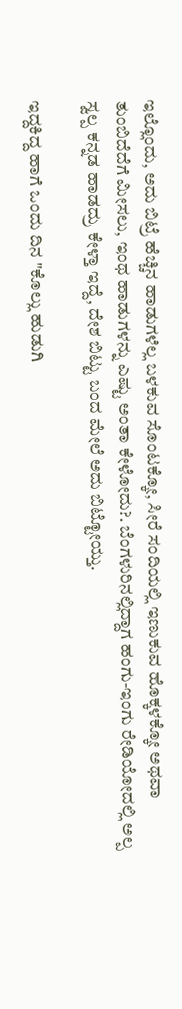ಇಲ್ಲೊಂದು, ಅದು ಬಿಟ್ರೆ ಹೆಚ್ಚಿನ ಹಾಡುಗಳೆಲ್ಲ ಬಳಕುವ ಸೊಂಟಕ್ಕೋ, ಸೀರೆ ಸಂದಿಯಲ್ಲಿ ಇಣುಕುವ ಹೊಕ್ಕಳಕ್ಕೋ ಅಥವಾ ತುಂಬಿದೆದೆಗೆ ಮೀಸಲು, ಇಂಥ ಹಾಡುಗಳನ್ನು ಎಷ್ಟು ಅಂತಾ ಕೇಳೋದು?. ಬೆಂಗಳುರಿನಲ್ಲಿದ್ದಾಗ ಹಂಗು-ಇಂಗು ರೇಡಿಯೋದಲ್ಲಿ ಅಲ್ಪ ಸ್ವಲ್ಪ ಕನ್ನಡ ಹಾಡದ್ರು ಕೇಳ್ತಾ ಇದ್ದೆ, ದೇಶ ಬಿಟ್ಟು ಬಂದ ಮೇಲೆ ಅದು ಬಿಟ್ಟೋಯ್ತು.

ಇದ್ದಕಿದ್ದ ಹಾಗೆ ಒಂದು ದಿನ "ಕೊಲ್ಲು ಹುಡುಗಿ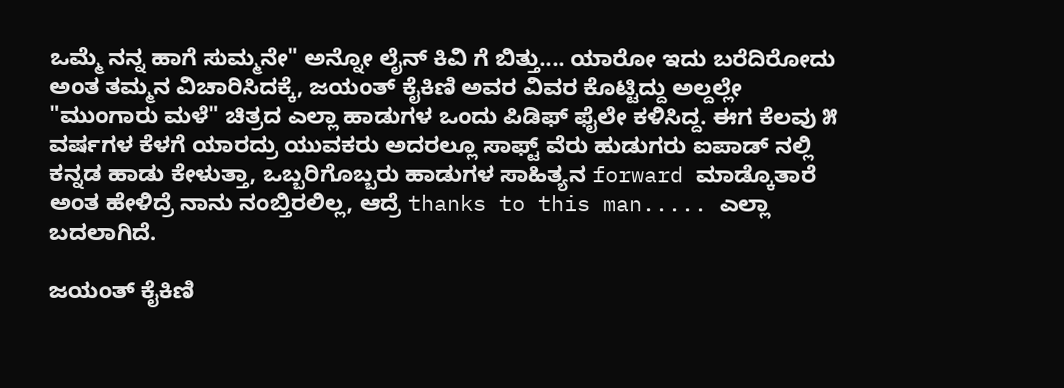ಒಮ್ಮೆ ನನ್ನ ಹಾಗೆ ಸುಮ್ಮನೇ" ಅನ್ನೋ ಲೈನ್ ಕಿವಿ ಗೆ ಬಿತ್ತು.... ಯಾರೋ ಇದು ಬರೆದಿರೋದು ಅಂತ ತಮ್ಮನ ವಿಚಾರಿಸಿದಕ್ಕೆ, ಜಯಂತ್ ಕೈಕಿಣಿ ಅವರ ವಿವರ ಕೊಟ್ಟಿದ್ದು ಅಲ್ದಲ್ಲೇ "ಮುಂಗಾರು ಮಳೆ" ಚಿತ್ರದ ಎಲ್ಲಾ ಹಾಡುಗಳ ಒಂದು ಪಿಡಿಫ್ ಫೈಲೇ ಕಳಿಸಿದ್ದ. ಈಗ ಕೆಲವು ೫ ವರ್ಷಗಳ ಕೆಳಗೆ ಯಾರದ್ರು ಯುವಕರು ಅದರಲ್ಲೂ ಸಾಫ್ಟ್ ವೆರು ಹುಡುಗರು ಐಪಾಡ್ ನಲ್ಲಿ ಕನ್ನಡ ಹಾಡು ಕೇಳುತ್ತಾ, ಒಬ್ಬರಿಗೊಬ್ಬರು ಹಾಡುಗಳ ಸಾಹಿತ್ಯನ forward ಮಾಡ್ಕೊತಾರೆ ಅಂತ ಹೇಳಿದ್ರೆ ನಾನು ನಂಬ್ತಿರಲಿಲ್ಲ, ಆದ್ರೆ thanks to this man..... ಎಲ್ಲಾ ಬದಲಾಗಿದೆ.

ಜಯಂತ್ ಕೈಕಿಣಿ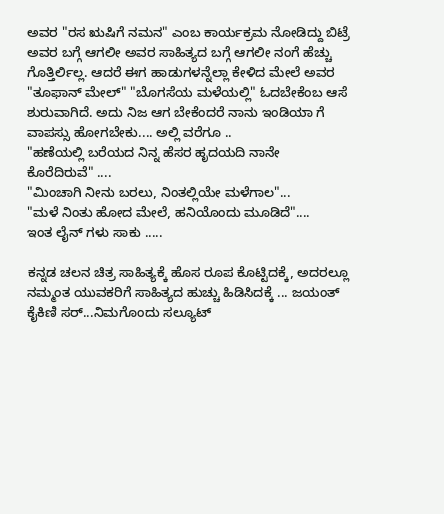ಅವರ "ರಸ ಋಷಿಗೆ ನಮನ" ಎಂಬ ಕಾರ್ಯಕ್ರಮ ನೋಡಿದ್ದು ಬಿಟ್ರೆ ಅವರ ಬಗ್ಗೆ ಆಗಲೀ ಅವರ ಸಾಹಿತ್ಯದ ಬಗ್ಗೆ ಆಗಲೀ ನಂಗೆ ಹೆಚ್ಚು ಗೊತ್ತಿರ್ಲಿಲ್ಲ. ಆದರೆ ಈಗ ಹಾಡುಗಳನ್ನೆಲ್ಲಾ ಕೇಳಿದ ಮೇಲೆ ಅವರ "ತೂಫಾನ್ ಮೇಲ್" "ಬೊಗಸೆಯ ಮಳೆಯಲ್ಲಿ" ಓದಬೇಕೆಂಬ ಆಸೆ ಶುರುವಾಗಿದೆ. ಅದು ನಿಜ ಆಗ ಬೇಕೆಂದರೆ ನಾನು ಇಂಡಿಯಾ ಗೆ ವಾಪಸ್ಸು ಹೋಗಬೇಕು.... ಅಲ್ಲಿ ವರೆಗೂ ..
"ಹಣೆಯಲ್ಲಿ ಬರೆಯದ ನಿನ್ನ ಹೆಸರ ಹೃದಯದಿ ನಾನೇ ಕೊರೆದಿರುವೆ" ....
"ಮಿಂಚಾಗಿ ನೀನು ಬರಲು, ನಿಂತಲ್ಲಿಯೇ ಮಳೆಗಾಲ"...
"ಮಳೆ ನಿಂತು ಹೋದ ಮೇಲೆ, ಹನಿಯೊಂದು ಮೂಡಿದೆ"....
ಇಂತ ಲೈನ್ ಗಳು ಸಾಕು .....

ಕನ್ನಡ ಚಲನ ಚಿತ್ರ ಸಾಹಿತ್ಯಕ್ಕೆ ಹೊಸ ರೂಪ ಕೊಟ್ಟಿದಕ್ಕೆ, ಅದರಲ್ಲೂ ನಮ್ಮಂತ ಯುವಕರಿಗೆ ಸಾಹಿತ್ಯದ ಹುಚ್ಚು ಹಿಡಿಸಿದಕ್ಕೆ ... ಜಯಂತ್ ಕೈಕಿಣಿ ಸರ್...ನಿಮಗೊಂದು ಸಲ್ಯೂಟ್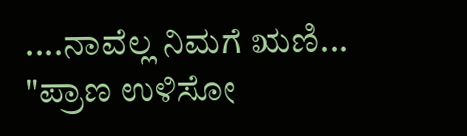....ನಾವೆಲ್ಲ ನಿಮಗೆ ಋಣಿ...
"ಪ್ರಾಣ ಉಳಿಸೋ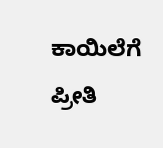ಕಾಯಿಲೆಗೆ ಪ್ರೀತಿ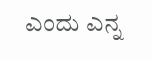ಎಂದು ಎನ್ನ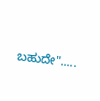ಬಹುದೇ".....